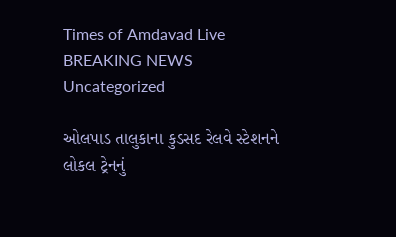Times of Amdavad Live
BREAKING NEWS
Uncategorized

ઓલપાડ તાલુકાના કુડસદ રેલવે સ્ટેશનને લોકલ ટ્રેનનું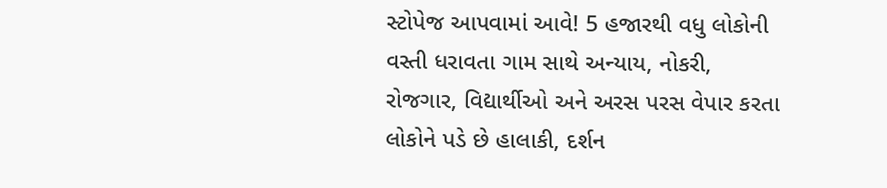સ્ટોપેજ આપવામાં આવે! 5 હજારથી વધુ લોકોની વસ્તી ધરાવતા ગામ સાથે અન્યાય, નોકરી, રોજગાર, વિદ્યાર્થીઓ અને અરસ પરસ વેપાર કરતા લોકોને પડે છે હાલાકી, દર્શન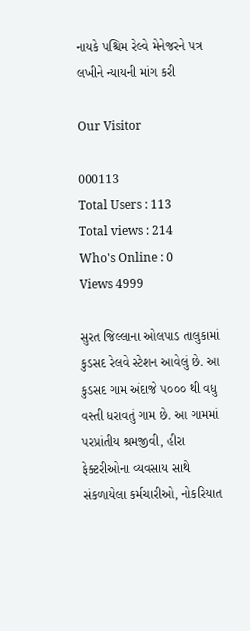નાયકે પશ્ચિમ રેલ્વે મેનેજરને પત્ર લખીને ન્યાયની માંગ કરી

Our Visitor

000113
Total Users : 113
Total views : 214
Who's Online : 0
Views 4999

સુરત જિલ્લાના ઓલપાડ તાલુકામાં કુડસદ રેલવે સ્ટેશન આવેલું છે. આ કુડસદ ગામ અંદાજે ૫૦૦૦ થી વધુ વસ્તી ધરાવતું ગામ છે. આ ગામમાં પરપ્રાંતીય શ્રમજીવી, હીરા ફેક્ટરીઓના વ્યવસાય સાથે સંકળાયેલા કર્મચારીઓ, નોકરિયાત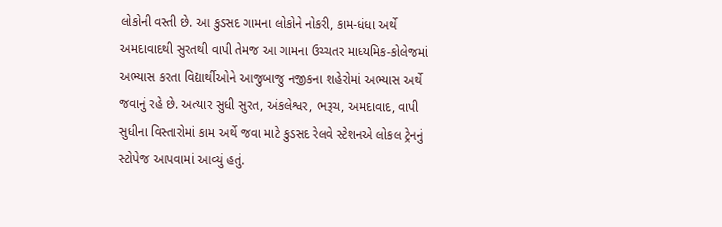લોકોની વસ્તી છે. આ કુડસદ ગામના લોકોને નોકરી, કામ-ધંધા અર્થે અમદાવાદથી સુરતથી વાપી તેમજ આ ગામના ઉચ્ચતર માધ્યમિક-કોલેજમાં અભ્યાસ કરતા વિદ્યાર્થીઓને આજુબાજુ નજીકના શહેરોમાં અભ્યાસ અર્થે જવાનું રહે છે. અત્યાર સુધી સુરત, અંકલેશ્વર, ભરૂચ, અમદાવાદ, વાપી સુધીના વિસ્તારોમાં કામ અર્થે જવા માટે કુડસદ રેલવે સ્ટેશનએ લોકલ ટ્રેનનું સ્ટોપેજ આપવામાં આવ્યું હતું.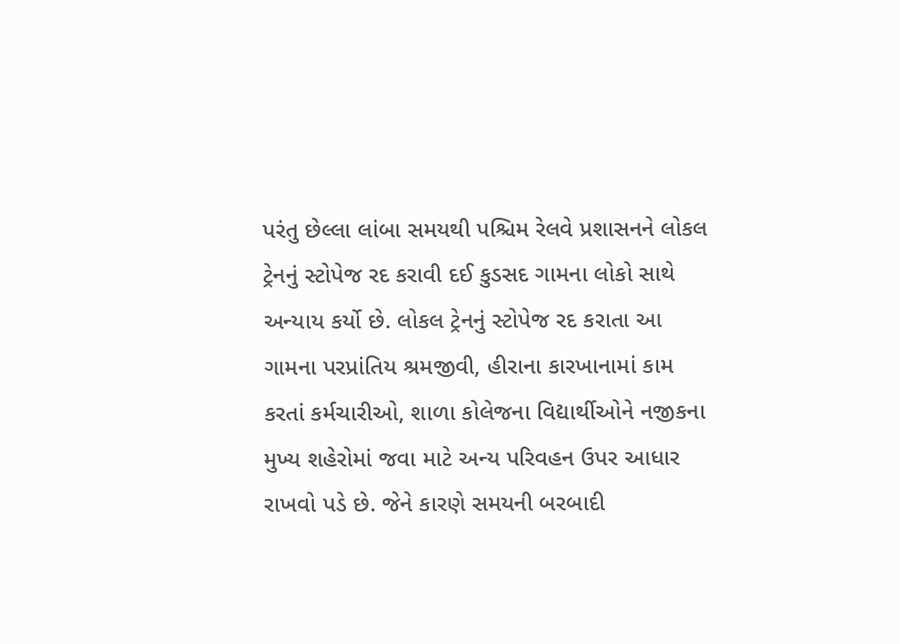પરંતુ છેલ્લા લાંબા સમયથી પશ્ચિમ રેલવે પ્રશાસનને લોકલ ટ્રેનનું સ્ટોપેજ રદ કરાવી દઈ કુડસદ ગામના લોકો સાથે અન્યાય કર્યો છે. લોકલ ટ્રેનનું સ્ટોપેજ રદ કરાતા આ ગામના પરપ્રાંતિય શ્રમજીવી, હીરાના કારખાનામાં કામ કરતાં કર્મચારીઓ, શાળા કોલેજના વિદ્યાર્થીઓને નજીકના મુખ્ય શહેરોમાં જવા માટે અન્ય પરિવહન ઉપર આધાર રાખવો પડે છે. જેને કારણે સમયની બરબાદી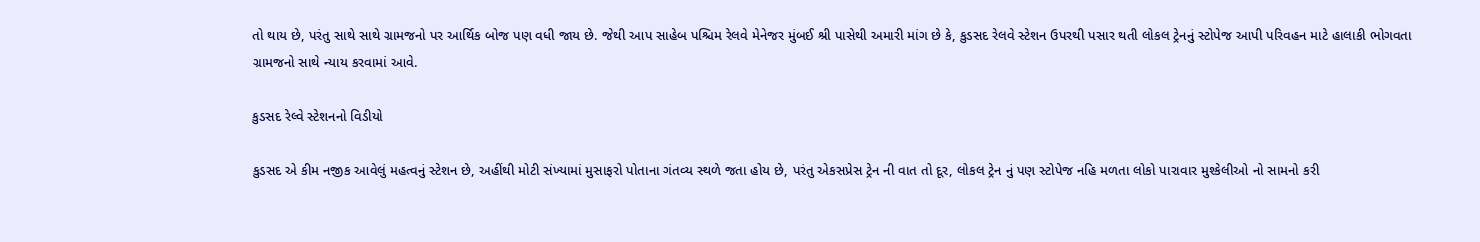તો થાય છે, પરંતુ સાથે સાથે ગ્રામજનો પર આર્થિક બોજ પણ વધી જાય છે. જેથી આપ સાહેબ પશ્ચિમ રેલવે મેનેજર મુંબઈ શ્રી પાસેથી અમારી માંગ છે કે, કુડસદ રેલવે સ્ટેશન ઉપરથી પસાર થતી લોકલ ટ્રેનનું સ્ટોપેજ આપી પરિવહન માટે હાલાકી ભોગવતા ગ્રામજનો સાથે ન્યાય કરવામાં આવે.

કુડસદ રેલ્વે સ્ટેશનનો વિડીયો

કુડસદ એ કીમ નજીક આવેલું મહત્વનું સ્ટેશન છે, અહીંથી મોટી સંખ્યામાં મુસાફરો પોતાના ગંતવ્ય સ્થળે જતા હોય છે, પરંતુ એકસપ્રેસ ટ્રેન ની વાત તો દૂર, લોકલ ટ્રેન નું પણ સ્ટોપેજ નહિ મળતા લોકો પારાવાર મુશ્કેલીઓ નો સામનો કરી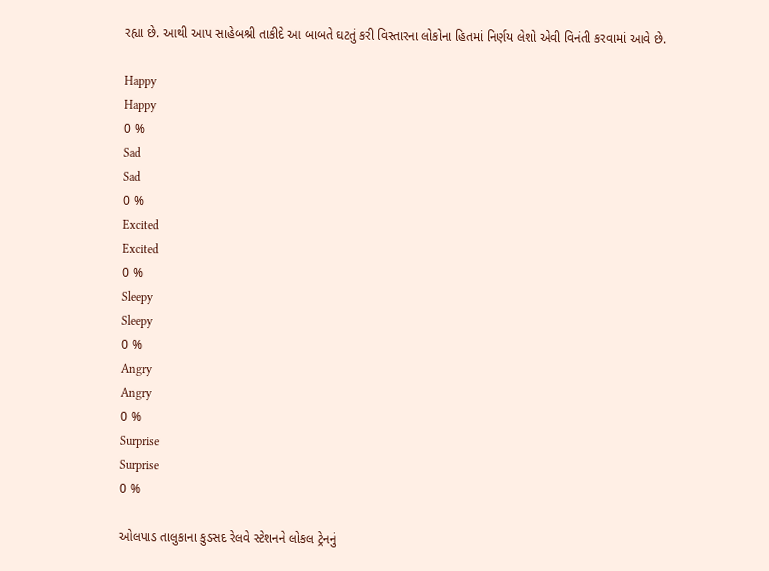રહ્યા છે. આથી આપ સાહેબશ્રી તાકીદે આ બાબતે ઘટતું કરી વિસ્તારના લોકોના હિતમાં નિર્ણય લેશો એવી વિનંતી કરવામાં આવે છે.

Happy
Happy
0 %
Sad
Sad
0 %
Excited
Excited
0 %
Sleepy
Sleepy
0 %
Angry
Angry
0 %
Surprise
Surprise
0 %

ઓલપાડ તાલુકાના કુડસદ રેલવે સ્ટેશનને લોકલ ટ્રેનનું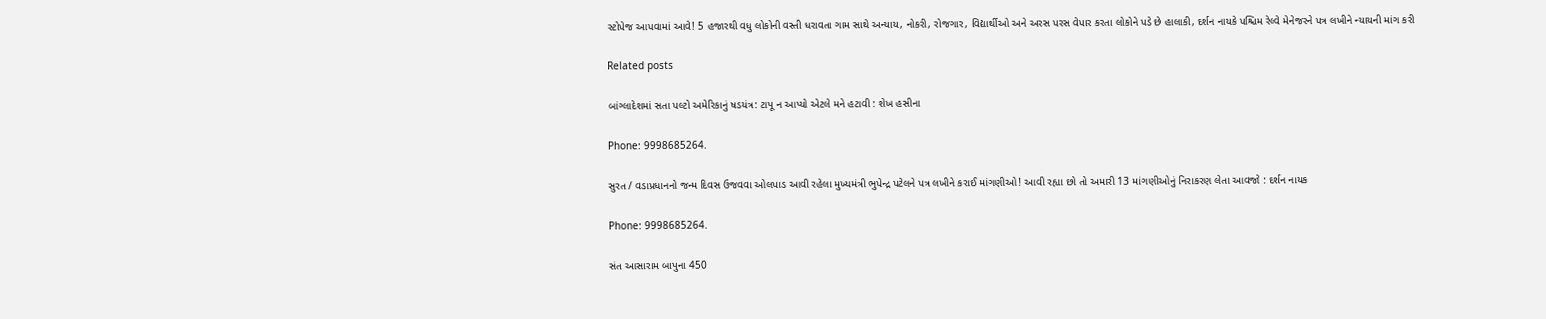સ્ટોપેજ આપવામાં આવે! 5 હજારથી વધુ લોકોની વસ્તી ધરાવતા ગામ સાથે અન્યાય, નોકરી, રોજગાર, વિદ્યાર્થીઓ અને અરસ પરસ વેપાર કરતા લોકોને પડે છે હાલાકી, દર્શન નાયકે પશ્ચિમ રેલ્વે મેનેજરને પત્ર લખીને ન્યાયની માંગ કરી

Related posts

બાંગ્લાદેશમાં સતા પલ્ટો અમેરિકાનું ષડયંત્ર: ટાપૂ ન આપ્યો એટલે મને હટાવી : શેખ હસીના

Phone: 9998685264.

સુરત / વડાપ્રધાનનો જન્મ દિવસ ઉજવવા ઓલપાડ આવી રહેલા મુખ્યમંત્રી ભુપેન્દ્ર પટેલને પત્ર લખીને કરાઈ માંગણીઓ! આવી રહ્યા છો તો અમારી 13 માંગણીઓનું નિરાકરણ લેતા આવજો : દર્શન નાયક

Phone: 9998685264.

સંત આસારામ બાપુના 450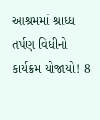આશ્રમમાં શ્રાધ્ધ તર્પણ વિધીનો કાર્યક્રમ યોજાયો! 8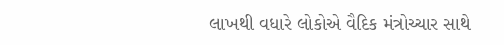લાખથી વધારે લોકોએ વૈદિક મંત્રોચ્ચાર સાથે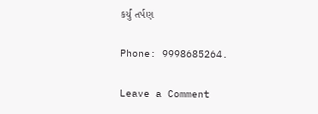કર્યું તર્પણ

Phone: 9998685264.

Leave a Comment